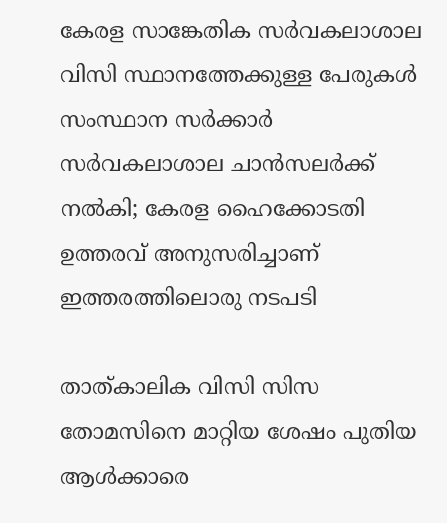കേരള സാങ്കേതിക സർവകലാശാല വിസി സ്ഥാനത്തേക്കുള്ള പേരുകൾ സംസ്ഥാന സർക്കാർ സർവകലാശാല ചാൻസലർക്ക് നൽകി; കേരള ഹൈക്കോടതി ഉത്തരവ് അനുസരിച്ചാണ് ഇത്തരത്തിലൊരു നടപടി

താത്കാലിക വിസി സിസ തോമസിനെ മാറ്റിയ ശേഷം പുതിയ ആൾക്കാരെ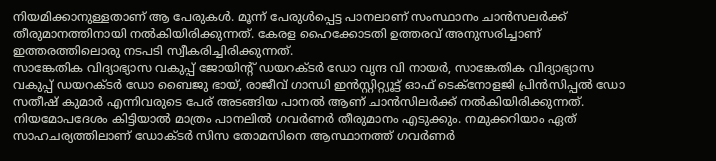നിയമിക്കാനുള്ളതാണ് ആ പേരുകൾ. മൂന്ന് പേരുൾപ്പെട്ട പാനലാണ് സംസ്ഥാനം ചാൻസലർക്ക് തീരുമാനത്തിനായി നൽകിയിരിക്കുന്നത്. കേരള ഹൈക്കോടതി ഉത്തരവ് അനുസരിച്ചാണ് ഇത്തരത്തിലൊരു നടപടി സ്വീകരിച്ചിരിക്കുന്നത്.
സാങ്കേതിക വിദ്യാഭ്യാസ വകുപ്പ് ജോയിന്റ് ഡയറക്ടർ ഡോ വൃന്ദ വി നായർ, സാങ്കേതിക വിദ്യാഭ്യാസ വകുപ്പ് ഡയറക്ടർ ഡോ ബൈജു ഭായ്, രാജീവ് ഗാന്ധി ഇൻസ്റ്റിറ്റ്യൂട്ട് ഓഫ് ടെക്നോളജി പ്രിൻസിപ്പൽ ഡോ സതീഷ് കുമാർ എന്നിവരുടെ പേര് അടങ്ങിയ പാനൽ ആണ് ചാൻസിലർക്ക് നൽകിയിരിക്കുന്നത്.
നിയമോപദേശം കിട്ടിയാൽ മാത്രം പാനലിൽ ഗവർണർ തീരുമാനം എടുക്കും. നമുക്കറിയാം ഏത് സാഹചര്യത്തിലാണ് ഡോക്ടർ സിസ തോമസിനെ ആസ്ഥാനത്ത് ഗവർണർ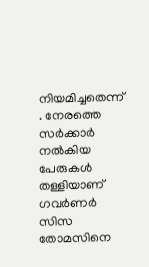നിയമിച്ചതെന്ന് . നേരത്തെ സർക്കാർ നൽകിയ പേരുകൾ തള്ളിയാണ് ഗവർണർ സിസ തോമസിനെ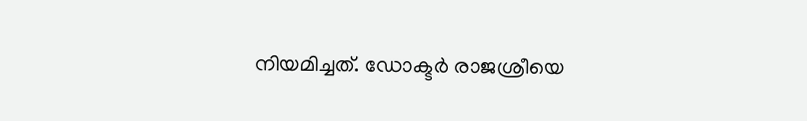നിയമിച്ചത്. ഡോക്ടർ രാജശ്രീയെ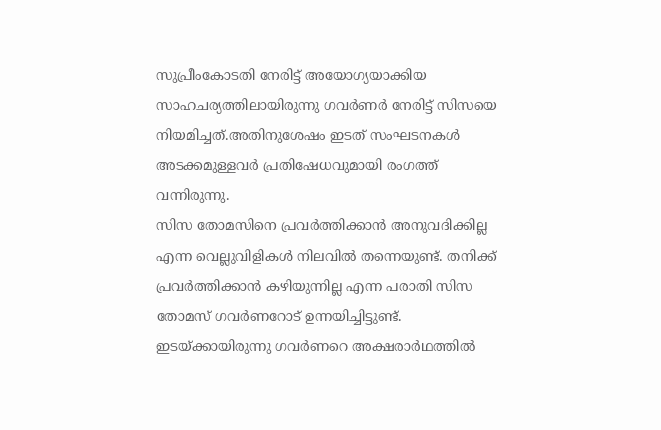സുപ്രീംകോടതി നേരിട്ട് അയോഗ്യയാക്കിയ സാഹചര്യത്തിലായിരുന്നു ഗവർണർ നേരിട്ട് സിസയെ നിയമിച്ചത്.അതിനുശേഷം ഇടത് സംഘടനകൾ അടക്കമുള്ളവർ പ്രതിഷേധവുമായി രംഗത്ത് വന്നിരുന്നു.
സിസ തോമസിനെ പ്രവർത്തിക്കാൻ അനുവദിക്കില്ല എന്ന വെല്ലുവിളികൾ നിലവിൽ തന്നെയുണ്ട്. തനിക്ക് പ്രവർത്തിക്കാൻ കഴിയുന്നില്ല എന്ന പരാതി സിസ തോമസ് ഗവർണറോട് ഉന്നയിച്ചിട്ടുണ്ട്. ഇടയ്ക്കായിരുന്നു ഗവർണറെ അക്ഷരാർഥത്തിൽ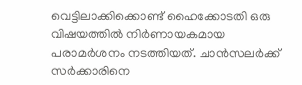വെട്ടിലാക്കിക്കൊണ്ട് ഹൈക്കോടതി ഒരു വിഷയത്തിൽ നിർണായകമായ പരാമർശനം നടത്തിയത്. ചാൻസലർക്ക് സർക്കാരിനെ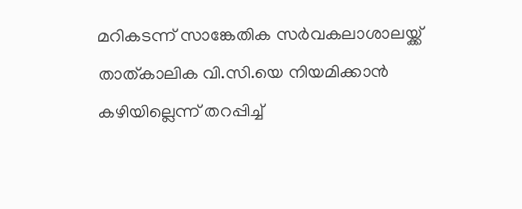മറികടന്ന് സാങ്കേതിക സർവകലാശാലയ്ക്ക് താത്കാലിക വി.സി.യെ നിയമിക്കാൻ കഴിയില്ലെന്ന് തറപ്പിച്ച്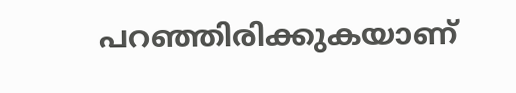പറഞ്ഞിരിക്കുകയാണ്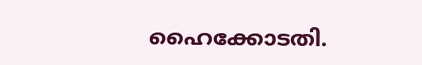ഹൈക്കോടതി.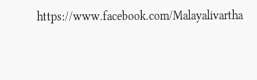https://www.facebook.com/Malayalivartha